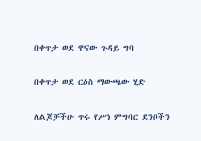በቀጥታ ወደ ዋናው ጉዳይ ግባ

በቀጥታ ወደ ርዕስ ማውጫው ሂድ

ለልጆቻችሁ ጥሩ የሥነ ምግባር ደንቦችን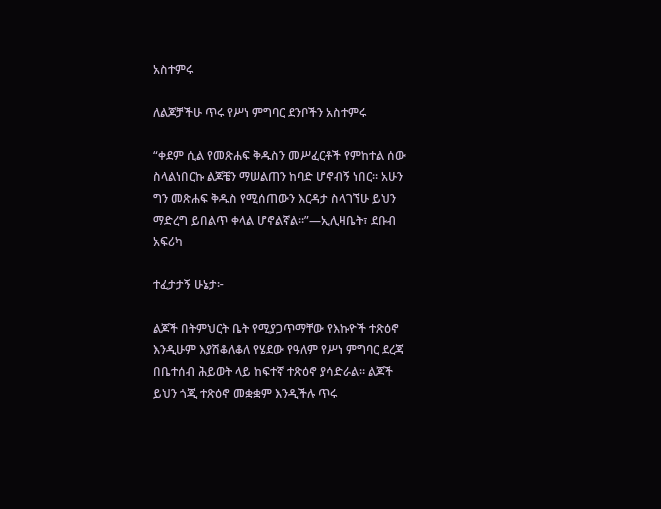አስተምሩ

ለልጆቻችሁ ጥሩ የሥነ ምግባር ደንቦችን አስተምሩ

“ቀደም ሲል የመጽሐፍ ቅዱስን መሥፈርቶች የምከተል ሰው ስላልነበርኩ ልጆቼን ማሠልጠን ከባድ ሆኖብኝ ነበር። አሁን ግን መጽሐፍ ቅዱስ የሚሰጠውን እርዳታ ስላገኘሁ ይህን ማድረግ ይበልጥ ቀላል ሆኖልኛል።”—ኢሊዛቤት፣ ደቡብ አፍሪካ

ተፈታታኝ ሁኔታ፦

ልጆች በትምህርት ቤት የሚያጋጥማቸው የእኩዮች ተጽዕኖ እንዲሁም እያሽቆለቆለ የሄደው የዓለም የሥነ ምግባር ደረጃ በቤተሰብ ሕይወት ላይ ከፍተኛ ተጽዕኖ ያሳድራል። ልጆች ይህን ጎጂ ተጽዕኖ መቋቋም እንዲችሉ ጥሩ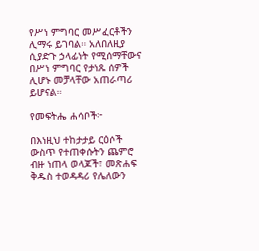የሥነ ምግባር መሥፈርቶችን ሊማሩ ይገባል። አለበለዚያ ሲያድጉ ኃላፊነት የሚሰማቸውና በሥነ ምግባር የታነጹ ሰዎች ሊሆኑ መቻላቸው አጠራጣሪ ይሆናል።

የመፍትሔ ሐሳቦች፦

በእነዚህ ተከታታይ ርዕሶች ውስጥ የተጠቀሱትን ጨምሮ ብዙ ነጠላ ወላጆች፣ መጽሐፍ ቅዱስ ተወዳዳሪ የሌለውን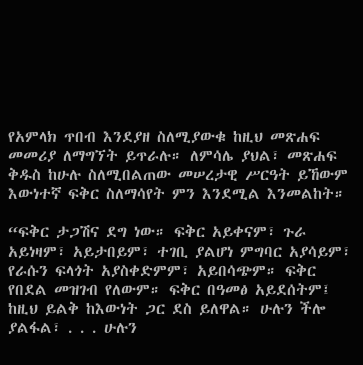የአምላክ ጥበብ እንደያዘ ስለሚያውቁ ከዚህ መጽሐፍ መመሪያ ለማግኘት ይጥራሉ። ለምሳሌ ያህል፣ መጽሐፍ ቅዱስ ከሁሉ ስለሚበልጠው መሠረታዊ ሥርዓት ይኸውም እውነተኛ ፍቅር ስለማሳየት ምን እንደሚል እንመልከት።

“ፍቅር ታጋሽና ደግ ነው። ፍቅር አይቀናም፣ ጉራ አይነዛም፣ አይታበይም፣ ተገቢ ያልሆነ ምግባር አያሳይም፣ የራሱን ፍላጎት አያስቀድምም፣ አይበሳጭም። ፍቅር የበደል መዝገብ የለውም። ፍቅር በዓመፅ አይደሰትም፤ ከዚህ ይልቅ ከእውነት ጋር ደስ ይለዋል። ሁሉን ችሎ ያልፋል፣ . . . ሁሉን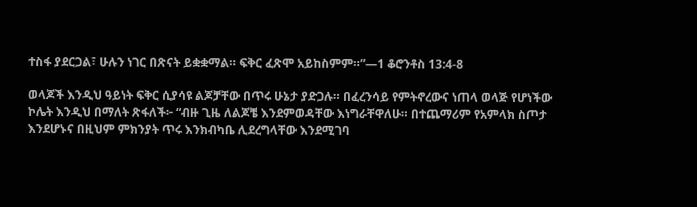ተስፋ ያደርጋል፣ ሁሉን ነገር በጽናት ይቋቋማል። ፍቅር ፈጽሞ አይከስምም።”—1 ቆሮንቶስ 13:4-8

ወላጆች እንዲህ ዓይነት ፍቅር ሲያሳዩ ልጆቻቸው በጥሩ ሁኔታ ያድጋሉ። በፈረንሳይ የምትኖረውና ነጠላ ወላጅ የሆነችው ኮሌት እንዲህ በማለት ጽፋለች፦ “ብዙ ጊዜ ለልጆቼ እንደምወዳቸው እነግራቸዋለሁ። በተጨማሪም የአምላክ ስጦታ እንደሆኑና በዚህም ምክንያት ጥሩ እንክብካቤ ሊደረግላቸው እንደሚገባ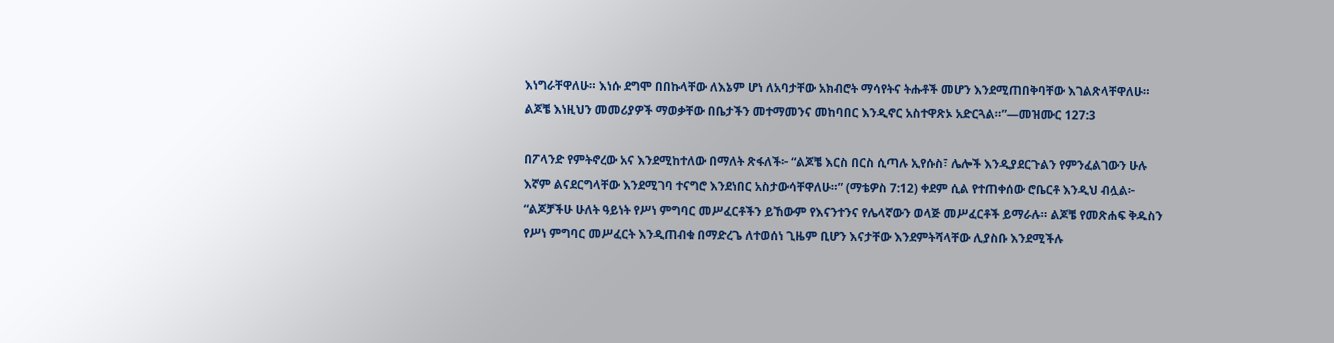እነግራቸዋለሁ። እነሱ ደግሞ በበኩላቸው ለእኔም ሆነ ለአባታቸው አክብሮት ማሳየትና ትሑቶች መሆን እንደሚጠበቅባቸው እገልጽላቸዋለሁ። ልጆቼ እነዚህን መመሪያዎች ማወቃቸው በቤታችን መተማመንና መከባበር እንዲኖር አስተዋጽኦ አድርጓል።”—መዝሙር 127:3

በፖላንድ የምትኖረው አና እንደሚከተለው በማለት ጽፋለች፦ “ልጆቼ እርስ በርስ ሲጣሉ ኢየሱስ፣ ሌሎች እንዲያደርጉልን የምንፈልገውን ሁሉ እኛም ልናደርግላቸው እንደሚገባ ተናግሮ እንደነበር አስታውሳቸዋለሁ።” (ማቴዎስ 7:12) ቀደም ሲል የተጠቀሰው ሮቤርቶ እንዲህ ብሏል፦ “ልጆቻችሁ ሁለት ዓይነት የሥነ ምግባር መሥፈርቶችን ይኸውም የእናንተንና የሌላኛውን ወላጅ መሥፈርቶች ይማራሉ። ልጆቼ የመጽሐፍ ቅዱስን የሥነ ምግባር መሥፈርት እንዲጠብቁ በማድረጌ ለተወሰነ ጊዜም ቢሆን እናታቸው እንደምትሻላቸው ሊያስቡ እንደሚችሉ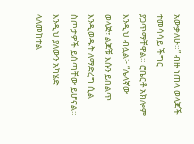አውቃለሁ።” ብዙ ነጠላ ወላጆች ተመሳሳይ ችግር ያጋጥማቸዋል። ሮቤርቶ አክሎም እንዲህ ብሏል፦ “ሌላኛው ወላጅ፣ ልጆቹ እሱን ይበልጥ እንዲወዱት ለማድረግ ሲል ስጦታዎች ይሰጣቸው ይሆናል። እንዲህ ያለውን አካሄድ ላለመከተል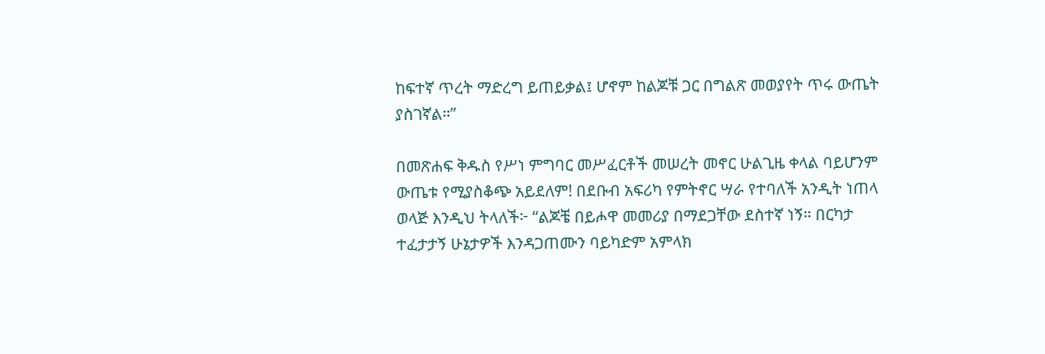ከፍተኛ ጥረት ማድረግ ይጠይቃል፤ ሆኖም ከልጆቹ ጋር በግልጽ መወያየት ጥሩ ውጤት ያስገኛል።”

በመጽሐፍ ቅዱስ የሥነ ምግባር መሥፈርቶች መሠረት መኖር ሁልጊዜ ቀላል ባይሆንም ውጤቱ የሚያስቆጭ አይደለም! በደቡብ አፍሪካ የምትኖር ሣራ የተባለች አንዲት ነጠላ ወላጅ እንዲህ ትላለች፦ “ልጆቼ በይሖዋ መመሪያ በማደጋቸው ደስተኛ ነኝ። በርካታ ተፈታታኝ ሁኔታዎች እንዳጋጠሙን ባይካድም አምላክ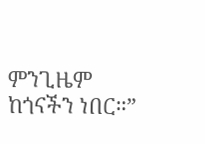ምንጊዜም ከጎናችን ነበር።”